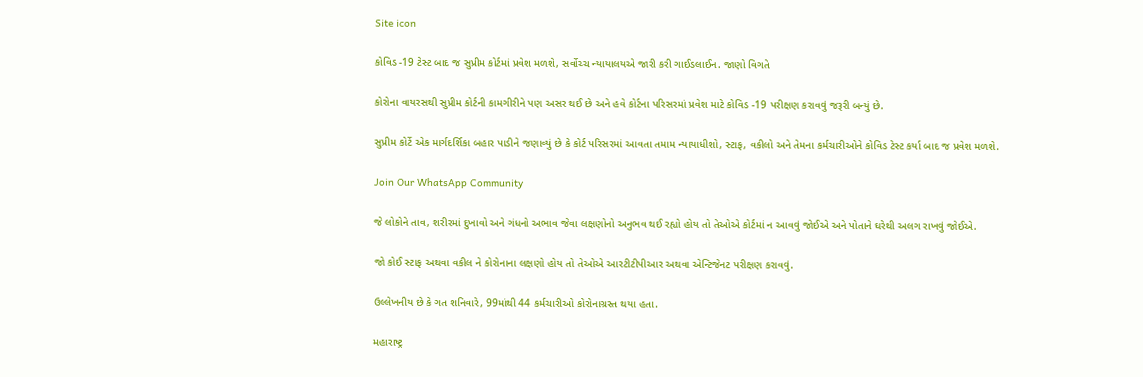Site icon

કોવિડ -19 ટેસ્ટ બાદ જ સુપ્રીમ કોર્ટમાં પ્રવેશ મળશે, સર્વોચ્ચ ન્યાયાલયએ જારી કરી ગાઈડલાઈન. જાણો વિગતે

કોરોના વાયરસથી સુપ્રીમ કોર્ટની કામગીરીને પણ અસર થઈ છે અને હવે કોર્ટના પરિસરમાં પ્રવેશ માટે કોવિડ -19 પરીક્ષણ કરાવવું જરૂરી બન્યું છે.

સુપ્રીમ કોર્ટે એક માર્ગદર્શિકા બહાર પાડીને જણાવ્યું છે કે કોર્ટ પરિસરમાં આવતા તમામ ન્યાયાધીશો, સ્ટાફ, વકીલો અને તેમના કર્મચારીઓને કોવિડ ટેસ્ટ કર્યા બાદ જ પ્રવેશ મળશે.

Join Our WhatsApp Community

જે લોકોને તાવ, શરીરમાં દુખાવો અને ગંધનો અભાવ જેવા લક્ષણોનો અનુભવ થઈ રહ્યો હોય તો તેઓએ કોર્ટમાં ન આવવું જોઈએ અને પોતાને ઘરેથી અલગ રાખવું જોઈએ.

જો કોઈ સ્ટાફ અથવા વકીલ ને કોરોનાના લક્ષણો હોય તો તેઓએ આરટીટીપીઆર અથવા એન્ટિજેનટ પરીક્ષણ કરાવવું.

ઉલ્લેખનીય છે કે ગત શનિવારે, 99માંથી 44 કર્મચારીઓ કોરોનાગ્રસ્ત થયા હતા.

મહારાષ્ટ્ર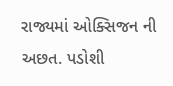રાજ્યમાં ઓક્સિજન ની અછત. પડોશી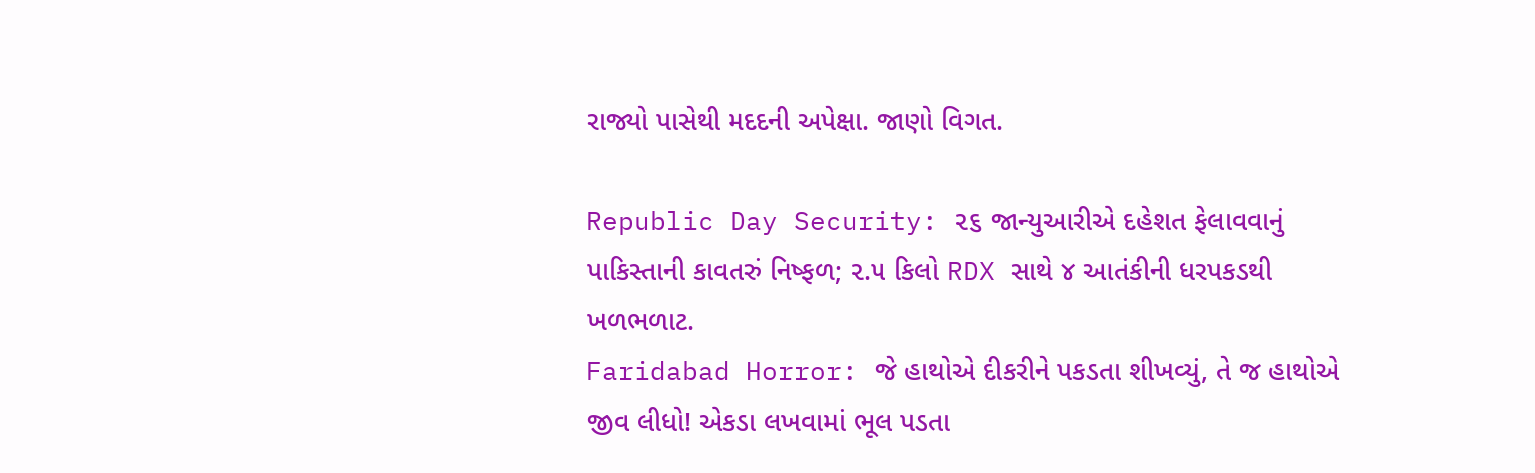રાજ્યો પાસેથી મદદની અપેક્ષા. જાણો વિગત.

Republic Day Security: ૨૬ જાન્યુઆરીએ દહેશત ફેલાવવાનું પાકિસ્તાની કાવતરું નિષ્ફળ; ૨.૫ કિલો RDX સાથે ૪ આતંકીની ધરપકડથી ખળભળાટ.
Faridabad Horror: જે હાથોએ દીકરીને પકડતા શીખવ્યું, તે જ હાથોએ જીવ લીધો! એકડા લખવામાં ભૂલ પડતા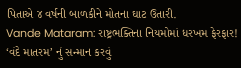પિતાએ ૪ વર્ષની બાળકીને મોતના ઘાટ ઉતારી.
Vande Mataram: રાષ્ટ્રભક્તિના નિયમોમાં ધરખમ ફેરફાર! ‘વંદે માતરમ’ નું સન્માન કરવું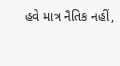હવે માત્ર નૈતિક નહીં,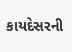કાયદેસરની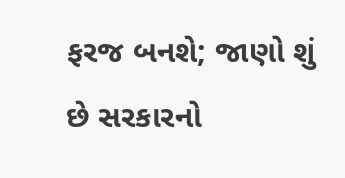ફરજ બનશે; જાણો શું છે સરકારનો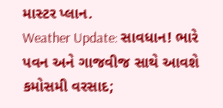માસ્ટર પ્લાન.
Weather Update: સાવધાન! ભારે પવન અને ગાજવીજ સાથે આવશે કમોસમી વરસાદ;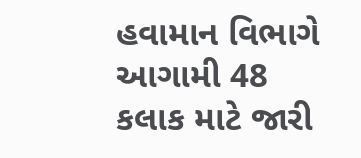હવામાન વિભાગે આગામી 48 કલાક માટે જારી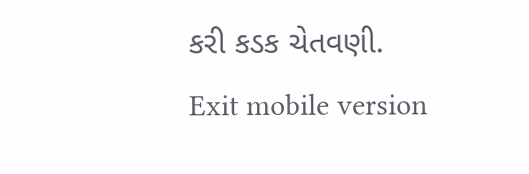કરી કડક ચેતવણી.
Exit mobile version